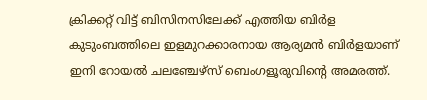ക്രിക്കറ്റ് വിട്ട് ബിസിനസിലേക്ക് എത്തിയ ബിര്‍ള കുടുംബത്തിലെ ഇളമുറക്കാരനായ ആര്യമന്‍ ബിര്‍ളയാണ് ഇനി റോയല്‍ ചലഞ്ചേഴ്സ് ബെംഗളൂരുവിന്റെ അമരത്ത്.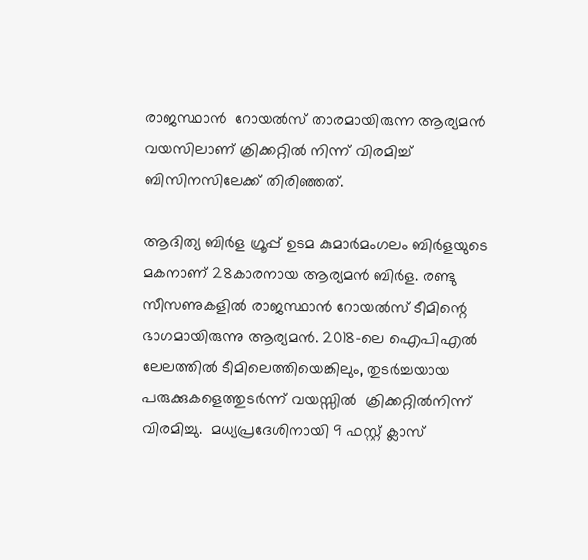രാജസ്ഥാന്‍  റോയല്‍സ് താരമായിരുന്ന ആര്യമന്‍ വയസിലാണ് ക്രിക്കറ്റില്‍ നിന്ന് വിരമിച്ച് ബിസിനസിലേക്ക് തിരിഞ്ഞത്.

ആദിത്യ ബിർള ഗ്രൂപ്പ് ഉടമ കുമാർമംഗലം ബിർളയുടെ മകനാണ് 28കാരനായ ആര്യമൻ ബിർള. രണ്ടു സീസണുകളിൽ രാജസ്ഥാൻ റോയൽസ് ടീമിന്റെ ഭാഗമായിരുന്നു ആര്യമൻ. 2018-ലെ ഐപിഎൽ ലേലത്തിൽ ടീമിലെത്തിയെങ്കിലും, തുടർച്ചയായ പരുക്കുകളെത്തുടർന്ന് വയസ്സിൽ  ക്രിക്കറ്റിൽനിന്ന് വിരമിച്ചു.  മധ്യപ്രദേശിനായി 9 ഫസ്റ്റ് ക്ലാസ്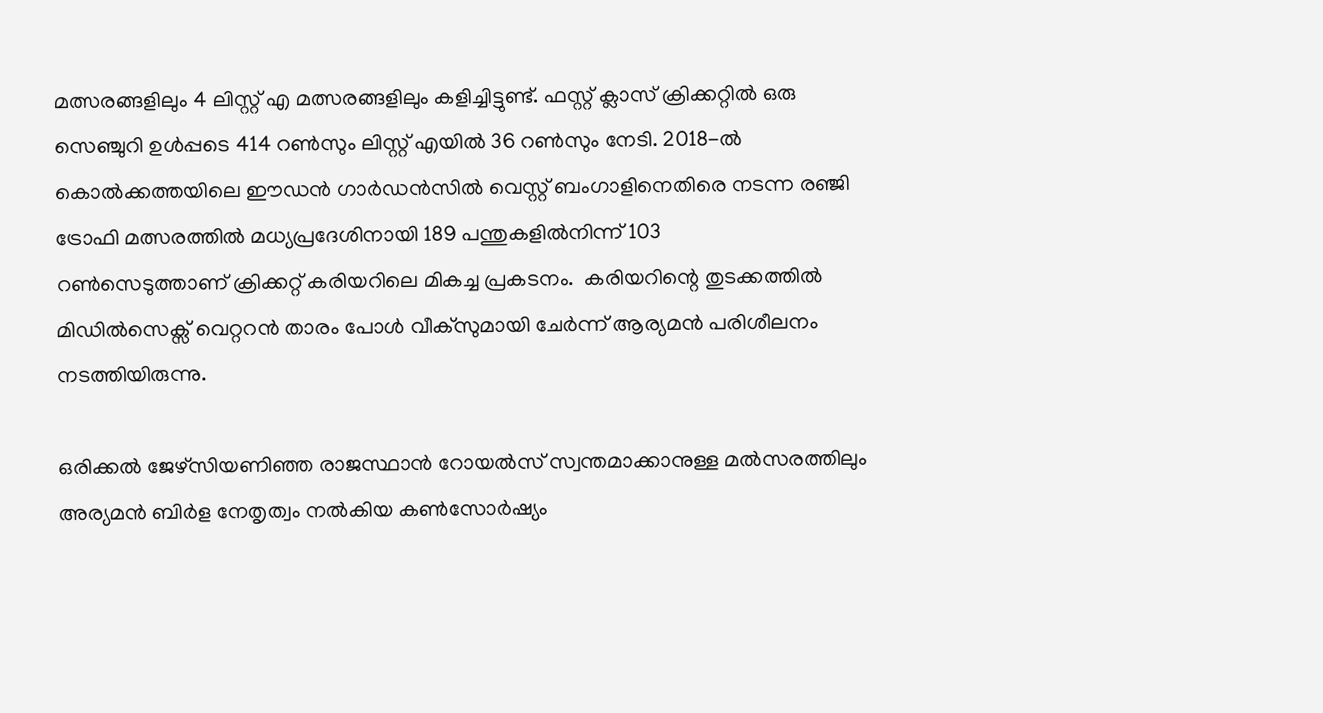മത്സരങ്ങളിലും 4 ലിസ്റ്റ് എ മത്സരങ്ങളിലും കളിച്ചിട്ടുണ്ട്. ഫസ്റ്റ് ക്ലാസ് ക്രിക്കറ്റില്‍ ഒരു സെഞ്ചുറി ഉള്‍പ്പടെ 414 റൺസും ലിസ്റ്റ് എയിൽ 36 റൺസും നേടി. 2018-ൽ കൊൽക്കത്തയിലെ ഈഡൻ ഗാർഡൻസിൽ വെസ്റ്റ് ബംഗാളിനെതിരെ നടന്ന രഞ്ജി ട്രോഫി മത്സരത്തിൽ മധ്യപ്രദേശിനായി 189 പന്തുകളിൽനിന്ന് 103 റൺസെടുത്താണ് ‌‌‌ക്രിക്കറ്റ് കരിയറിലെ മികച്ച പ്രകടനം.  കരിയറിന്റെ തുടക്കത്തിൽ മിഡിൽസെക്സ് വെറ്ററൻ താരം പോൾ വീക്സുമായി ചേർന്ന് ആര്യമൻ പരിശീലനം നടത്തിയിരുന്നു.

ഒരിക്കല്‍ ജേഴ്സിയണിഞ്ഞ രാജസ്ഥാന്‍ റോയല്‍സ് സ്വന്തമാക്കാനുള്ള മല്‍സരത്തിലും അര്യമന്‍ ബിര്‍ള നേതൃത്വം നല്‍കിയ കണ്‍സോര്‍ഷ്യം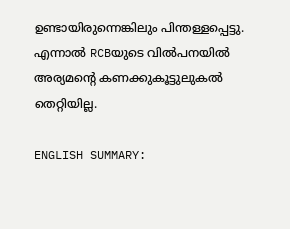ഉണ്ടായിരുന്നെങ്കിലും പിന്തള്ളപ്പെട്ടു. എന്നാല്‍ RCBയുടെ വില്‍പനയില്‍ അര്യമന്റെ കണക്കുകൂട്ടുലുകല്‍ തെറ്റിയില്ല.

ENGLISH SUMMARY: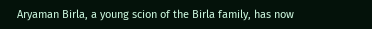Aryaman Birla, a young scion of the Birla family, has now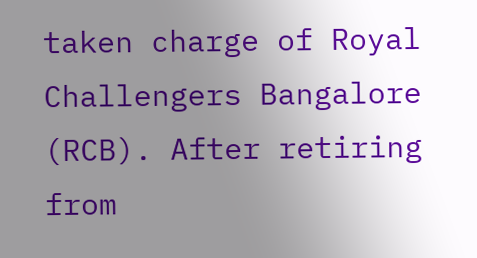taken charge of Royal Challengers Bangalore (RCB). After retiring from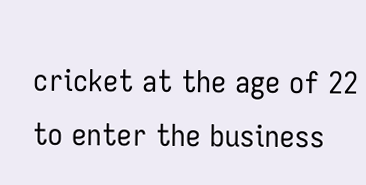cricket at the age of 22 to enter the business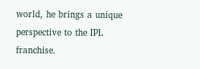world, he brings a unique perspective to the IPL franchise.